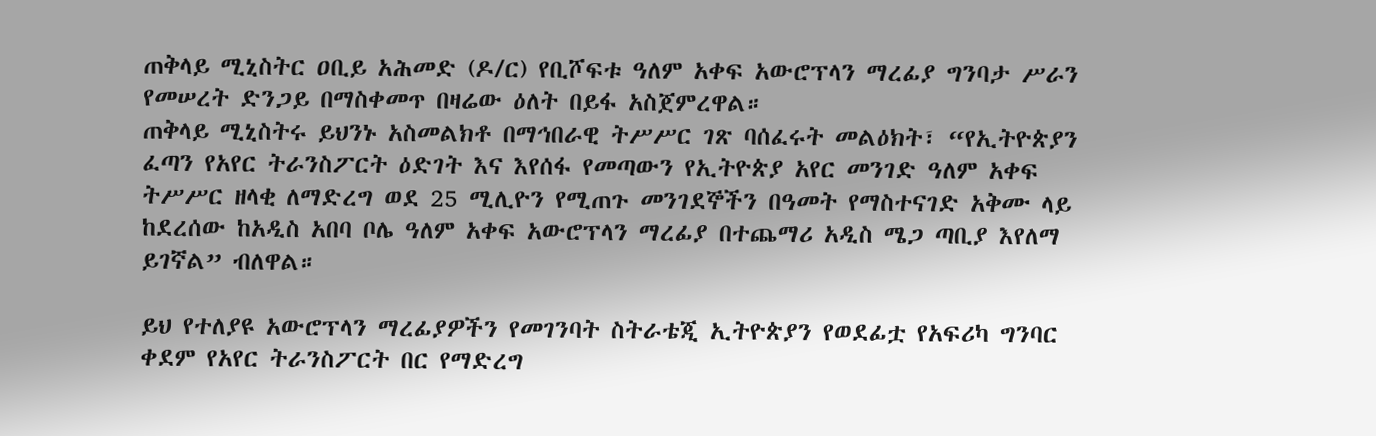ጠቅላይ ሚኒስትር ዐቢይ አሕመድ (ዶ/ር) የቢሾፍቱ ዓለም አቀፍ አውሮፕላን ማረፊያ ግንባታ ሥራን የመሠረት ድንጋይ በማስቀመጥ በዛሬው ዕለት በይፋ አስጀምረዋል።
ጠቅላይ ሚኒስትሩ ይህንኑ አስመልክቶ በማኅበራዊ ትሥሥር ገጽ ባሰፈሩት መልዕክት፣ “የኢትዮጵያን ፈጣን የአየር ትራንስፖርት ዕድገት እና እየሰፋ የመጣውን የኢትዮጵያ አየር መንገድ ዓለም አቀፍ ትሥሥር ዘላቂ ለማድረግ ወደ 25 ሚሊዮን የሚጠጉ መንገደኞችን በዓመት የማስተናገድ አቅሙ ላይ ከደረሰው ከአዲስ አበባ ቦሌ ዓለም አቀፍ አውሮፕላን ማረፊያ በተጨማሪ አዲስ ሜጋ ጣቢያ እየለማ ይገኛል” ብለዋል።

ይህ የተለያዩ አውሮፕላን ማረፊያዎችን የመገንባት ስትራቴጂ ኢትዮጵያን የወደፊቷ የአፍሪካ ግንባር ቀደም የአየር ትራንስፖርት በር የማድረግ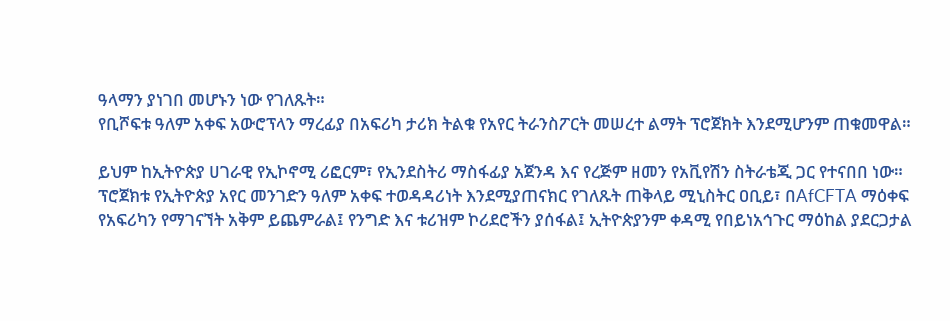ዓላማን ያነገበ መሆኑን ነው የገለጹት።
የቢሾፍቱ ዓለም አቀፍ አውሮፕላን ማረፊያ በአፍሪካ ታሪክ ትልቁ የአየር ትራንስፖርት መሠረተ ልማት ፕሮጀክት እንደሚሆንም ጠቁመዋል።

ይህም ከኢትዮጵያ ሀገራዊ የኢኮኖሚ ሪፎርም፣ የኢንደስትሪ ማስፋፊያ አጀንዳ እና የረጅም ዘመን የአቪየሽን ስትራቴጂ ጋር የተናበበ ነው።
ፕሮጀክቱ የኢትዮጵያ አየር መንገድን ዓለም አቀፍ ተወዳዳሪነት እንደሚያጠናክር የገለጹት ጠቅላይ ሚኒስትር ዐቢይ፣ በAfCFTA ማዕቀፍ የአፍሪካን የማገናኘት አቅም ይጨምራል፤ የንግድ እና ቱሪዝም ኮሪደሮችን ያሰፋል፤ ኢትዮጵያንም ቀዳሚ የበይነአኅጉር ማዕከል ያደርጋታል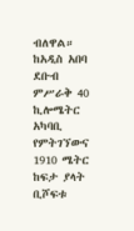ብለዋል።
ከአዲስ አበባ ደቡብ ምሥራቅ 40 ኪሎሜትር አካባቢ የምትገኘውና 1910 ሜትር ከፍታ ያላት ቢሾፍቱ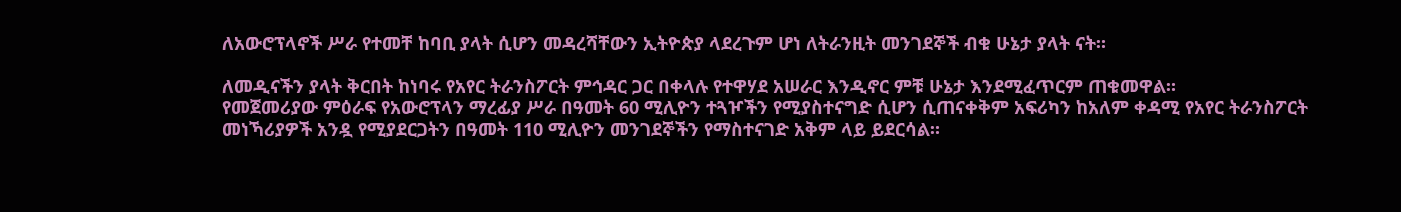ለአውሮፕላኖች ሥራ የተመቸ ከባቢ ያላት ሲሆን መዳረሻቸውን ኢትዮጵያ ላደረጉም ሆነ ለትራንዚት መንገደኞች ብቁ ሁኔታ ያላት ናት።

ለመዲናችን ያላት ቅርበት ከነባሩ የአየር ትራንስፖርት ምኅዳር ጋር በቀላሉ የተዋሃደ አሠራር እንዲኖር ምቹ ሁኔታ እንደሚፈጥርም ጠቁመዋል።
የመጀመሪያው ምዕራፍ የአውሮፕላን ማረፊያ ሥራ በዓመት 60 ሚሊዮን ተጓዦችን የሚያስተናግድ ሲሆን ሲጠናቀቅም አፍሪካን ከአለም ቀዳሚ የአየር ትራንስፖርት መነኻሪያዎች አንዷ የሚያደርጋትን በዓመት 110 ሚሊዮን መንገደኞችን የማስተናገድ አቅም ላይ ይደርሳል።